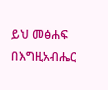ይህ መፅሐፍ በእግዚአብሔር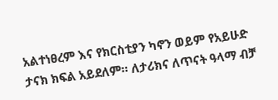አልተነፀረም እና የክርስቲያን ካኖን ወይም የአይሁድ ታናክ ክፍል አይደለም። ለታሪክና ለጥናት ዓላማ ብቻ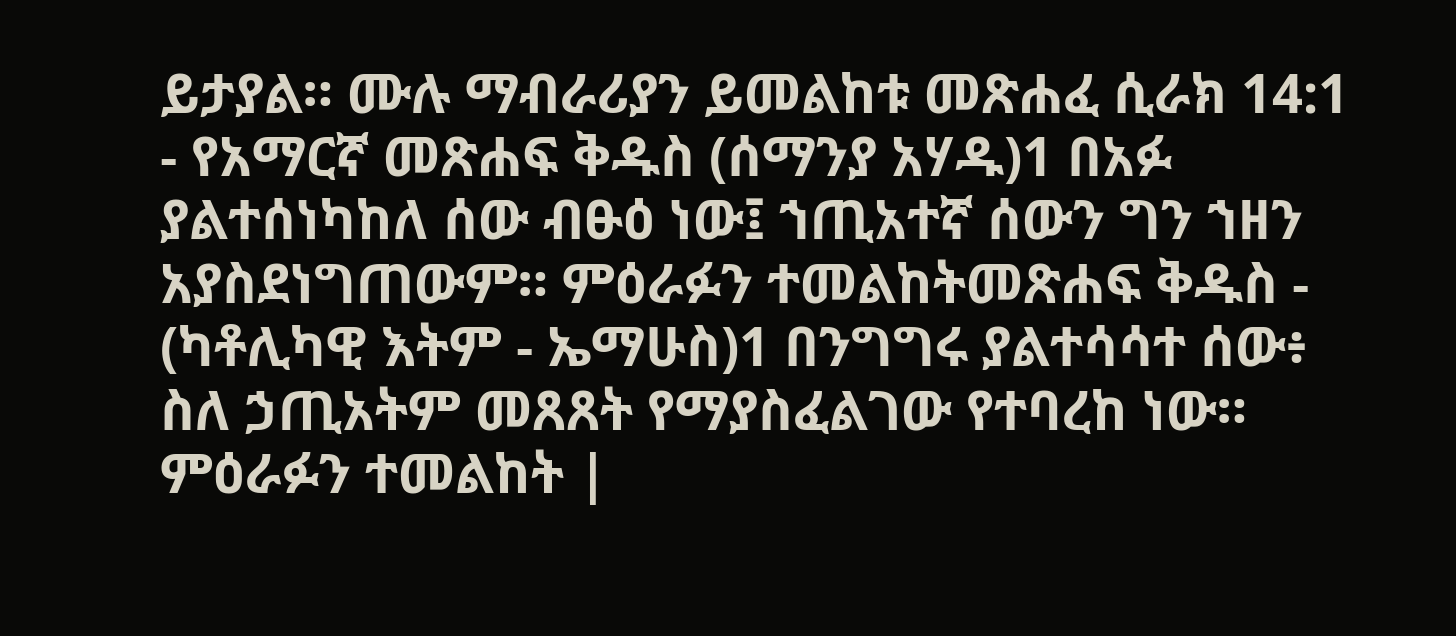ይታያል። ሙሉ ማብራሪያን ይመልከቱ መጽሐፈ ሲራክ 14:1 - የአማርኛ መጽሐፍ ቅዱስ (ሰማንያ አሃዱ)1 በአፉ ያልተሰነካከለ ሰው ብፁዕ ነው፤ ኀጢአተኛ ሰውን ግን ኀዘን አያስደነግጠውም። ምዕራፉን ተመልከትመጽሐፍ ቅዱስ - (ካቶሊካዊ እትም - ኤማሁስ)1 በንግግሩ ያልተሳሳተ ሰው፥ ስለ ኃጢአትም መጸጸት የማያስፈልገው የተባረከ ነው። ምዕራፉን ተመልከት |